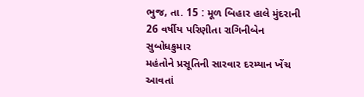ભુજ, તા. 15 : મૂળ બિહાર હાલે મુંદરાની 26 વર્ષીય પરિણીતા રાગિનીબેન સુબોધકુમાર
મહંતોને પ્રસૂતિની સારવાર દરમ્યાન ખેંચ આવતાં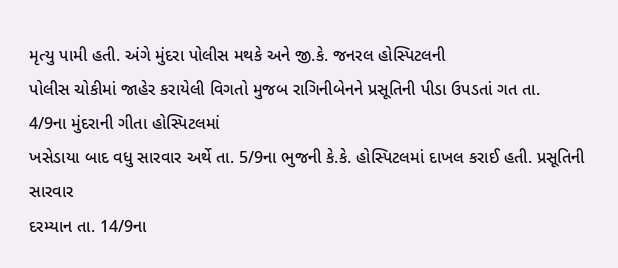મૃત્યુ પામી હતી. અંગે મુંદરા પોલીસ મથકે અને જી.કે. જનરલ હોસ્પિટલની
પોલીસ ચોકીમાં જાહેર કરાયેલી વિગતો મુજબ રાગિનીબેનને પ્રસૂતિની પીડા ઉપડતાં ગત તા.
4/9ના મુંદરાની ગીતા હોસ્પિટલમાં
ખસેડાયા બાદ વધુ સારવાર અર્થે તા. 5/9ના ભુજની કે.કે. હોસ્પિટલમાં દાખલ કરાઈ હતી. પ્રસૂતિની સારવાર
દરમ્યાન તા. 14/9ના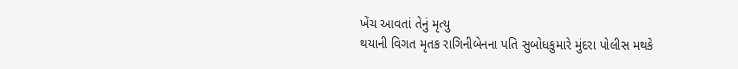ખેંચ આવતાં તેનું મૃત્યુ
થયાની વિગત મૃતક રાગિનીબેનના પતિ સુબોધકુમારે મુંદરા પોલીસ મથકે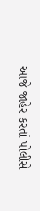આજે જાહેર કરતાં પોલીસે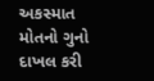અકસ્માત મોતનો ગુનો દાખલ કરી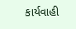કાર્યવાહી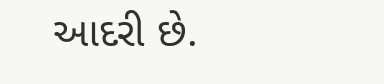આદરી છે.